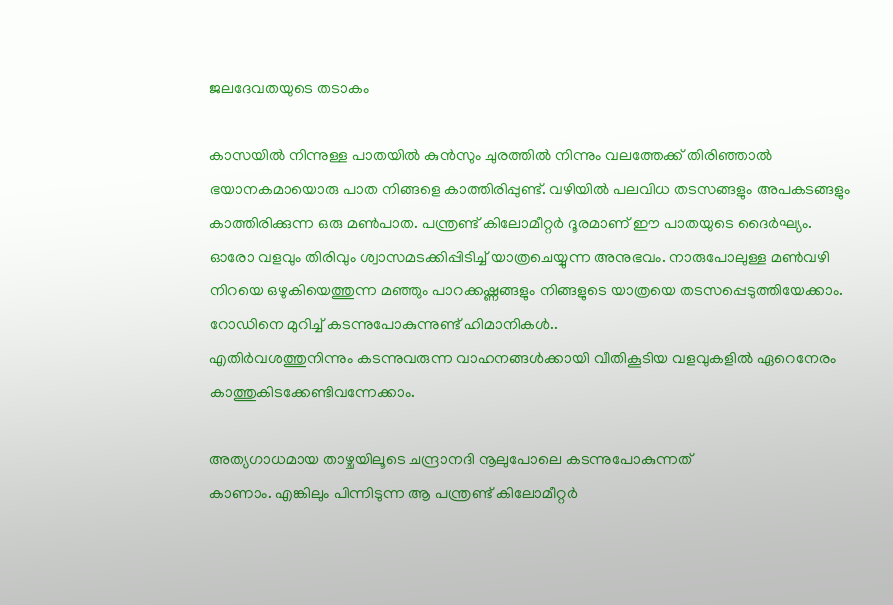ജലദേവതയുടെ തടാകം

കാസയിൽ നിന്നുള്ള പാതയിൽ കുൻസും ചുരത്തിൽ നിന്നും വലത്തേക്ക് തിരിഞ്ഞാൽ
ഭയാനകമായൊരു പാത നിങ്ങളെ കാത്തിരിപ്പുണ്ട്. വഴിയിൽ പലവിധ തടസങ്ങളും അപകടങ്ങളും
കാത്തിരിക്കുന്ന ഒരു മൺപാത. പന്ത്രണ്ട് കിലോമീറ്റർ ദൂരമാണ് ഈ പാതയുടെ ദൈർഘ്യം.
ഓരോ വളവും തിരിവും ശ്വാസമടക്കിപ്പിടിച്ച് യാത്രചെയ്യുന്ന അനുഭവം. നാരുപോലുള്ള മൺവഴി
നിറയെ ഒഴുകിയെത്തുന്ന മഞ്ഞും പാറക്കഷ്ണങ്ങളും നിങ്ങളുടെ യാത്രയെ തടസപ്പെടുത്തിയേക്കാം. റോഡിനെ മുറിച്ച് കടന്നുപോകുന്നുണ്ട് ഹിമാനികൾ..
എതിർവശത്തുനിന്നും കടന്നുവരുന്ന വാഹനങ്ങൾക്കായി വീതികൂടിയ വളവുകളിൽ ഏറെനേരം
കാത്തുകിടക്കേണ്ടിവന്നേക്കാം.

അത്യഗാധമായ താഴ്ചയിലൂടെ ചന്ദ്രാനദി നൂലുപോലെ കടന്നുപോകുന്നത്
കാണാം. എങ്കിലും പിന്നിടുന്ന ആ പന്ത്രണ്ട് കിലോമീറ്റർ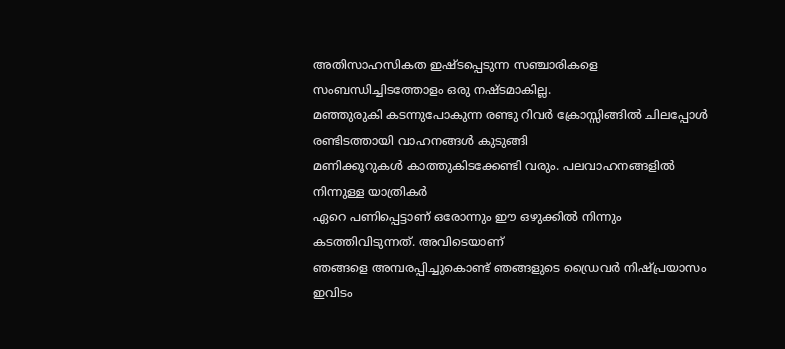അതിസാഹസികത ഇഷ്ടപ്പെടുന്ന സഞ്ചാരികളെ സംബന്ധിച്ചിടത്തോളം ഒരു നഷ്ടമാകില്ല.
മഞ്ഞുരുകി കടന്നുപോകുന്ന രണ്ടു റിവർ ക്രോസ്സിങ്ങിൽ ചിലപ്പോൾ രണ്ടിടത്തായി വാഹനങ്ങൾ കുടുങ്ങി
മണിക്കൂറുകൾ കാത്തുകിടക്കേണ്ടി വരും. പലവാഹനങ്ങളിൽ നിന്നുള്ള യാത്രികർ
ഏറെ പണിപ്പെട്ടാണ് ഒരോന്നും ഈ ഒഴുക്കിൽ നിന്നും കടത്തിവിടുന്നത്. അവിടെയാണ്
ഞങ്ങളെ അമ്പരപ്പിച്ചുകൊണ്ട് ഞങ്ങളുടെ ഡ്രൈവർ നിഷ്പ്രയാസം ഇവിടം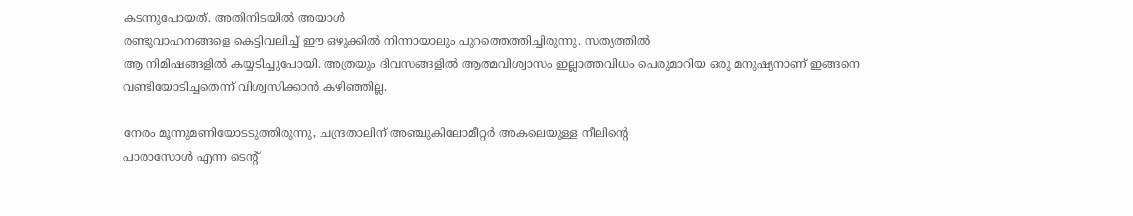കടന്നുപോയത്. അതിനിടയിൽ അയാൾ
രണ്ടുവാഹനങ്ങളെ കെട്ടിവലിച്ച് ഈ ഒഴുക്കിൽ നിന്നായാലും പുറത്തെത്തിച്ചിരുന്നു. സത്യത്തിൽ
ആ നിമിഷങ്ങളിൽ കയ്യടിച്ചുപോയി. അത്രയും ദിവസങ്ങളിൽ ആത്മവിശ്വാസം ഇല്ലാത്തവിധം പെരുമാറിയ ഒരു മനുഷ്യനാണ് ഇങ്ങനെ വണ്ടിയോടിച്ചതെന്ന് വിശ്വസിക്കാൻ കഴിഞ്ഞില്ല.

നേരം മൂന്നുമണിയോടടുത്തിരുന്നു, ചന്ദ്രതാലിന് അഞ്ചുകിലോമീറ്റർ അകലെയുള്ള നീലിന്റെ
പാരാസോൾ എന്ന ടെന്റ്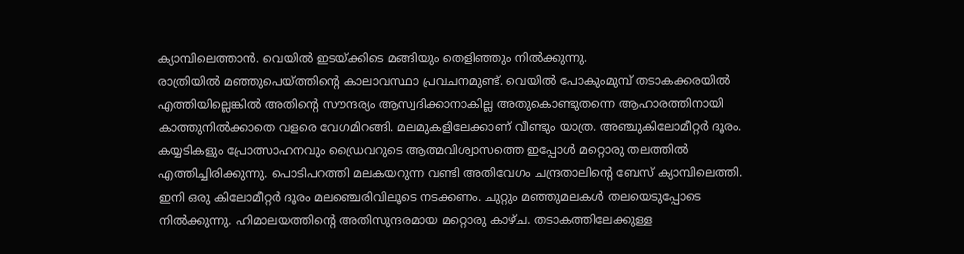ക്യാമ്പിലെത്താൻ. വെയിൽ ഇടയ്ക്കിടെ മങ്ങിയും തെളിഞ്ഞും നിൽക്കുന്നു.
രാത്രിയിൽ മഞ്ഞുപെയ്ത്തിന്റെ കാലാവസ്ഥാ പ്രവചനമുണ്ട്. വെയിൽ പോകുംമുമ്പ് തടാകക്കരയിൽ
എത്തിയില്ലെങ്കിൽ അതിന്റെ സൗന്ദര്യം ആസ്വദിക്കാനാകില്ല അതുകൊണ്ടുതന്നെ ആഹാരത്തിനായി
കാത്തുനിൽക്കാതെ വളരെ വേഗമിറങ്ങി. മലമുകളിലേക്കാണ് വീണ്ടും യാത്ര. അഞ്ചുകിലോമീറ്റർ ദൂരം.
കയ്യടികളും പ്രോത്സാഹനവും ഡ്രൈവറുടെ ആത്മവിശ്വാസത്തെ ഇപ്പോൾ മറ്റൊരു തലത്തിൽ
എത്തിച്ചിരിക്കുന്നു. പൊടിപറത്തി മലകയറുന്ന വണ്ടി അതിവേഗം ചന്ദ്രതാലിന്റെ ബേസ് ക്യാമ്പിലെത്തി.
ഇനി ഒരു കിലോമീറ്റർ ദൂരം മലഞ്ചെരിവിലൂടെ നടക്കണം. ചുറ്റും മഞ്ഞുമലകൾ തലയെടുപ്പോടെ
നിൽക്കുന്നു. ഹിമാലയത്തിന്റെ അതിസുന്ദരമായ മറ്റൊരു കാഴ്ച. തടാകത്തിലേക്കുള്ള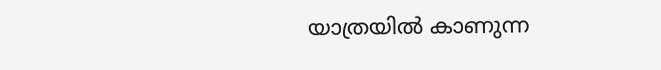യാത്രയിൽ കാണുന്ന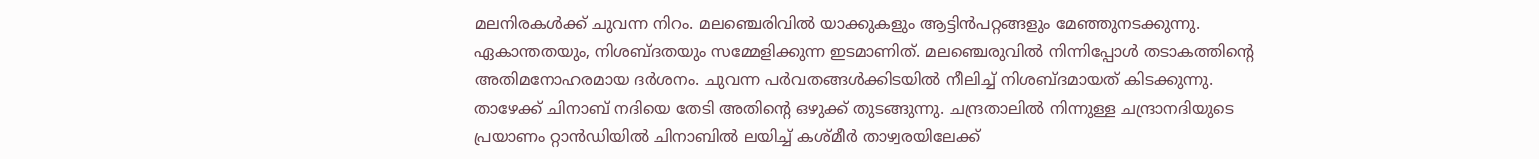മലനിരകൾക്ക് ചുവന്ന നിറം. മലഞ്ചെരിവിൽ യാക്കുകളും ആട്ടിൻപറ്റങ്ങളും മേഞ്ഞുനടക്കുന്നു.
ഏകാന്തതയും, നിശബ്ദതയും സമ്മേളിക്കുന്ന ഇടമാണിത്. മലഞ്ചെരുവിൽ നിന്നിപ്പോൾ തടാകത്തിന്റെ
അതിമനോഹരമായ ദർശനം. ചുവന്ന പർവതങ്ങൾക്കിടയിൽ നീലിച്ച് നിശബ്ദമായത് കിടക്കുന്നു.
താഴേക്ക് ചിനാബ് നദിയെ തേടി അതിന്റെ ഒഴുക്ക് തുടങ്ങുന്നു. ചന്ദ്രതാലിൽ നിന്നുള്ള ചന്ദ്രാനദിയുടെ
പ്രയാണം റ്റാൻഡിയിൽ ചിനാബിൽ ലയിച്ച് കശ്മീർ താഴ്വരയിലേക്ക്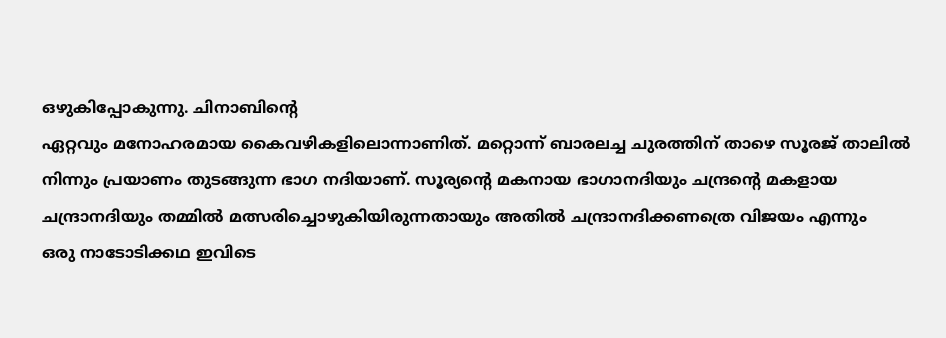ഒഴുകിപ്പോകുന്നു. ചിനാബിന്റെ
ഏറ്റവും മനോഹരമായ കൈവഴികളിലൊന്നാണിത്. മറ്റൊന്ന് ബാരലച്ച ചുരത്തിന് താഴെ സൂരജ് താലിൽ
നിന്നും പ്രയാണം തുടങ്ങുന്ന ഭാഗ നദിയാണ്. സൂര്യന്റെ മകനായ ഭാഗാനദിയും ചന്ദ്രന്റെ മകളായ
ചന്ദ്രാനദിയും തമ്മിൽ മത്സരിച്ചൊഴുകിയിരുന്നതായും അതിൽ ചന്ദ്രാനദിക്കണത്രെ വിജയം എന്നും
ഒരു നാടോടിക്കഥ ഇവിടെ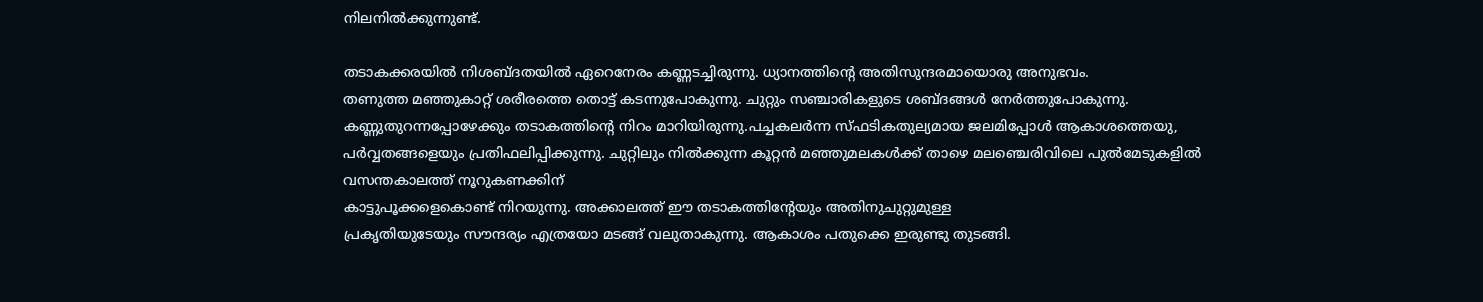നിലനിൽക്കുന്നുണ്ട്.

തടാകക്കരയിൽ നിശബ്ദതയിൽ ഏറെനേരം കണ്ണടച്ചിരുന്നു. ധ്യാനത്തിന്റെ അതിസുന്ദരമായൊരു അനുഭവം.
തണുത്ത മഞ്ഞുകാറ്റ് ശരീരത്തെ തൊട്ട് കടന്നുപോകുന്നു. ചുറ്റും സഞ്ചാരികളുടെ ശബ്ദങ്ങൾ നേർത്തുപോകുന്നു. കണ്ണുതുറന്നപ്പോഴേക്കും തടാകത്തിന്റെ നിറം മാറിയിരുന്നു.പച്ചകലർന്ന സ്ഫടികതുല്യമായ ജലമിപ്പോൾ ആകാശത്തെയു, പർവ്വതങ്ങളെയും പ്രതിഫലിപ്പിക്കുന്നു. ചുറ്റിലും നിൽക്കുന്ന കൂറ്റൻ മഞ്ഞുമലകൾക്ക് താഴെ മലഞ്ചെരിവിലെ പുൽമേടുകളിൽ വസന്തകാലത്ത് നൂറുകണക്കിന്
കാട്ടുപൂക്കളെകൊണ്ട് നിറയുന്നു. അക്കാലത്ത് ഈ തടാകത്തിന്റേയും അതിനുചുറ്റുമുള്ള
പ്രകൃതിയുടേയും സൗന്ദര്യം എത്രയോ മടങ്ങ് വലുതാകുന്നു. ആകാശം പതുക്കെ ഇരുണ്ടു തുടങ്ങി.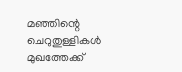മഞ്ഞിന്റെ ചെറുതുള്ളികൾ മുഖത്തേക്ക്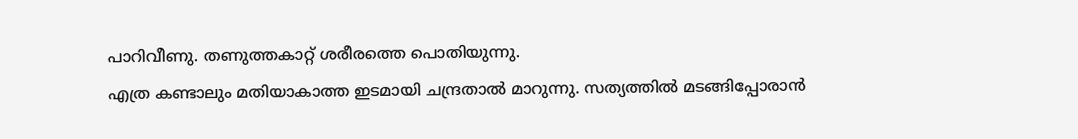പാറിവീണു. തണുത്തകാറ്റ് ശരീരത്തെ പൊതിയുന്നു.
എത്ര കണ്ടാലും മതിയാകാത്ത ഇടമായി ചന്ദ്രതാൽ മാറുന്നു. സത്യത്തിൽ മടങ്ങിപ്പോരാൻ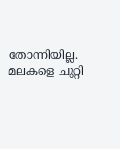തോന്നിയില്ല.
മലകളെ ചുറ്റി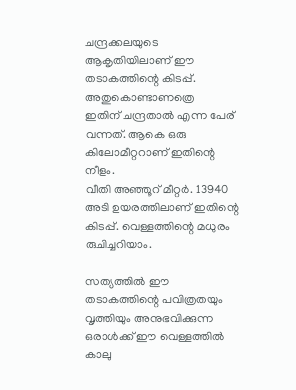ചന്ദ്രക്കലയുടെ ആകൃതിയിലാണ് ഈ തടാകത്തിന്റെ കിടപ്പ്. അതുകൊണ്ടാണത്രെ
ഇതിന് ചന്ദ്രതാൽ എന്ന പേര് വന്നത്. ആകെ ഒരു കിലോമീറ്ററാണ് ഇതിന്റെ നീളം.
വീതി അഞ്ഞൂറ് മീറ്റർ. 13940 അടി ഉയരത്തിലാണ് ഇതിന്റെ കിടപ്പ്. വെള്ളത്തിന്റെ മധുരം രുചിച്ചറിയാം.

സത്യത്തിൽ ഈ തടാകത്തിന്റെ പവിത്രതയും വൃത്തിയും അനുഭവിക്കുന്ന ഒരാൾക്ക് ഈ വെള്ളത്തിൽ
കാലു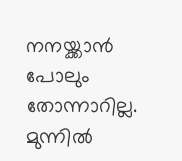നനയ്ക്കാൻ പോലും തോന്നാറില്ല. മുന്നിൽ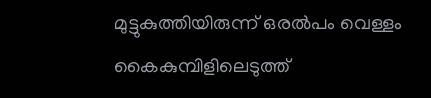മുട്ടുകുത്തിയിരുന്ന് ഒരൽപം വെള്ളം കൈകുമ്പിളിലെടുത്ത്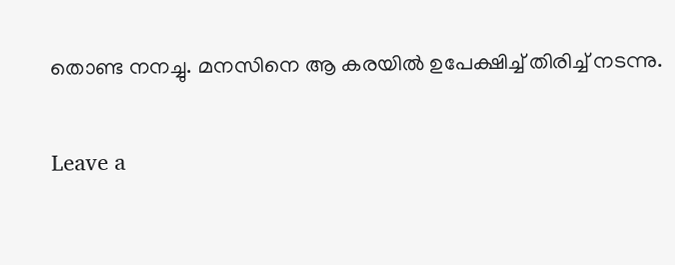തൊണ്ട നനച്ചു. മനസിനെ ആ കരയിൽ ഉപേക്ഷിച്ച് തിരിച്ച് നടന്നു.

Leave a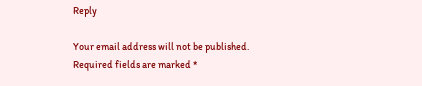Reply

Your email address will not be published. Required fields are marked *